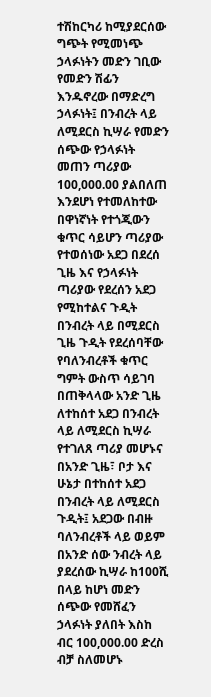ተሽከርካሪ ከሚያደርሰው ግጭት የሚመነጭ ኃላፉነትን መድን ገቢው የመድን ሽፊን እንዱኖረው በማድረግ ኃላፉነት፤ በንብረት ላይ ለሚደርስ ኪሣራ የመድን ሰጭው የኃላፉነት መጠን ጣሪያው 100,000.00 ያልበለጠ እንደሆነ የተመለከተው በዋነኛነት የተጎጂውን ቁጥር ሳይሆን ጣሪያው የተወሰነው አደጋ በደረሰ ጊዜ እና የኃላፉነት ጣሪያው የደረሰን አደጋ የሚከተልና ጉዲት በንብረት ላይ በሚደርስ ጊዜ ጉዲት የደረሰባቸው የባለንብረቶች ቁጥር ግምት ውስጥ ሳይገባ በጠቅላላው አንድ ጊዜ ለተከሰተ አደጋ በንብረት ላይ ለሚደርስ ኪሣራ የተገለጸ ጣሪያ መሆኑና በአንድ ጊዜ፣ ቦታ እና ሁኔታ በተከሰተ አደጋ በንብረት ላይ ለሚደርስ ጉዲት፤ አደጋው በብዙ ባለንብረቶች ላይ ወይም በአንድ ሰው ንብረት ላይ ያደረሰው ኪሣራ ከ100ሺ በላይ ከሆነ መድን ሰጭው የመሸፈን ኃላፉነት ያለበት እስከ ብር 100,000.00 ድረስ ብቻ ስለመሆኑ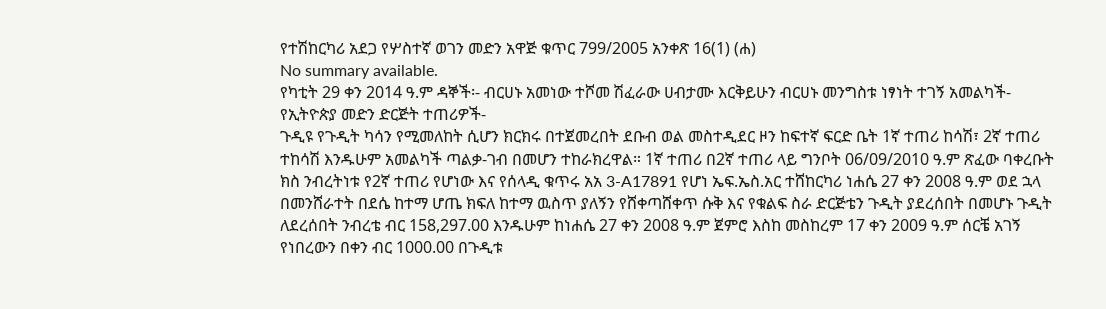የተሽከርካሪ አደጋ የሦስተኛ ወገን መድን አዋጅ ቁጥር 799/2005 አንቀጽ 16(1) (ሐ)
No summary available.
የካቲት 29 ቀን 2014 ዓ.ም ዳኞች፡- ብርሀኑ አመነው ተሾመ ሽፈራው ሀብታሙ እርቅይሁን ብርሀኑ መንግስቱ ነፃነት ተገኝ አመልካች- የኢትዮጵያ መድን ድርጅት ተጠሪዎች-
ጉዲዩ የጉዲት ካሳን የሚመለከት ሲሆን ክርክሩ በተጀመረበት ደቡብ ወል መስተዲደር ዞን ከፍተኛ ፍርድ ቤት 1ኛ ተጠሪ ከሳሽ፣ 2ኛ ተጠሪ ተከሳሽ እንዱሁም አመልካች ጣልቃ-ገብ በመሆን ተከራክረዋል። 1ኛ ተጠሪ በ2ኛ ተጠሪ ላይ ግንቦት 06/09/2010 ዓ.ም ጽፈው ባቀረቡት ክስ ንብረትነቱ የ2ኛ ተጠሪ የሆነው እና የሰላዲ ቁጥሩ አአ 3-A17891 የሆነ ኤፍ.ኤስ.አር ተሸከርካሪ ነሐሴ 27 ቀን 2008 ዓ.ም ወደ ኋላ በመንሸራተት በደሴ ከተማ ሆጤ ክፍለ ከተማ ዉስጥ ያለኝን የሸቀጣሸቀጥ ሱቅ እና የቁልፍ ስራ ድርጅቴን ጉዲት ያደረሰበት በመሆኑ ጉዲት ለደረሰበት ንብረቴ ብር 158,297.00 እንዱሁም ከነሐሴ 27 ቀን 2008 ዓ.ም ጀምሮ እስከ መስከረም 17 ቀን 2009 ዓ.ም ሰርቼ አገኝ የነበረውን በቀን ብር 1000.00 በጉዲቱ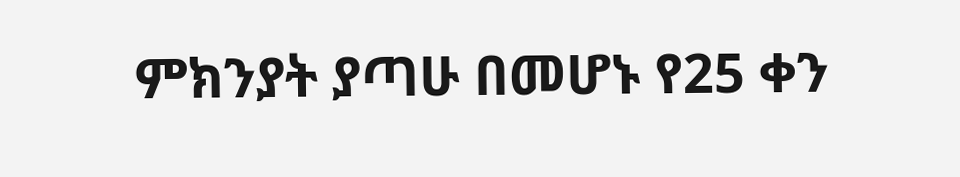ምክንያት ያጣሁ በመሆኑ የ25 ቀን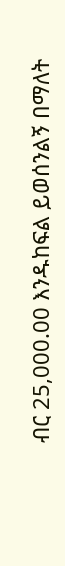ብር 25,000.00 እንዱከፍል ይወሰንልኝ በማለት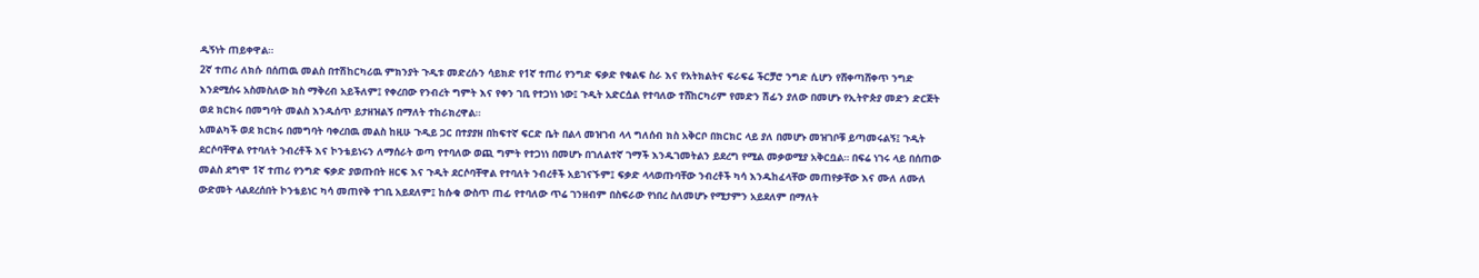ዲኝነት ጠይቀዋል።
2ኛ ተጠሪ ለክሱ በሰጠዉ መልስ በተሽከርካሪዉ ምክንያት ጉዲቱ መድረሱን ሳይክድ የ1ኛ ተጠሪ የንግድ ፍቃድ የቁልፍ ስራ እና የአትክልትና ፍራፍሬ ችርቻሮ ንግድ ሲሆን የሸቀጣሸቀጥ ንግድ እንደሚሰሩ አስመስለው ክስ ማቅረብ አይችለም፤ የቀረበው የንብረት ግምት እና የቀን ገቢ የተጋነነ ነው፤ ጉዲት አድርሷል የተባለው ተሸከርካሪም የመድን ሽፊን ያለው በመሆኑ የኢትዮጵያ መድን ድርጅት ወደ ክርክሩ በመግባት መልስ እንዱሰጥ ይታዘዝልኝ በማለት ተከራክረዋል።
አመልካች ወደ ክርክሩ በመግባት ባቀረበዉ መልስ ከዚሁ ጉዲይ ጋር በተያያዘ በከፍተኛ ፍርድ ቤት በልላ መዝገብ ላላ ግለሰብ ክስ አቅርቦ በክርክር ላይ ያለ በመሆኑ መዝገቦቹ ይጣመሩልኝ፤ ጉዲት ደርሶባቸዋል የተባለት ንብረቶች እና ኮንቴይነሩን ለማሰራት ወጣ የተባለው ወጪ ግምት የተጋነነ በመሆኑ በገለልተኛ ገማች እንዱገመትልን ይደረግ የሚል መቃወሚያ አቅርቧል። በፍሬ ነገሩ ላይ በሰጠው መልስ ደግሞ 1ኛ ተጠሪ የንግድ ፍቃድ ያወጡበት ዘርፍ እና ጉዲት ደርሶባቸዋል የተባለት ንብረቶች አይገናኙም፤ ፍቃድ ላላወጡባቸው ንብረቶች ካሳ እንዱከፈላቸው መጠየቃቸው እና ሙለ ለሙለ ውድመት ላልደረሰበት ኮንቴይነር ካሳ መጠየቅ ተገቢ አይደለም፤ ከሱቁ ውስጥ ጠፊ የተባለው ጥሬ ገንዘብም በስፍራው የነበረ ስለመሆኑ የሚታምን አይደለም በማለት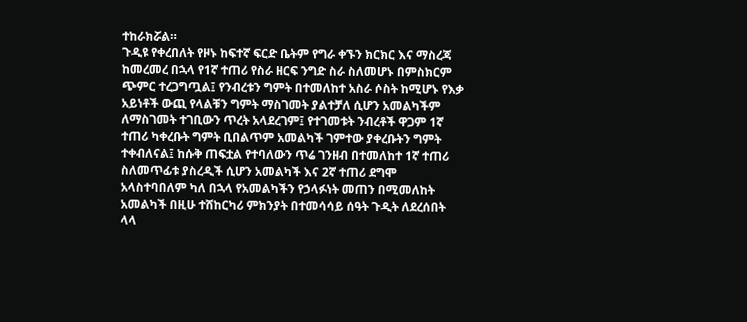ተከራክሯል።
ጉዲዩ የቀረበለት የዞኑ ከፍተኛ ፍርድ ቤትም የግራ ቀኙን ክርክር እና ማስረጃ ከመረመረ በኋላ የ1ኛ ተጠሪ የስራ ዘርፍ ንግድ ስራ ስለመሆኑ በምስክርም ጭምር ተረጋግጧል፤ የንብረቱን ግምት በተመለከተ አስራ ሶስት ከሚሆኑ የእቃ አይነቶች ውጪ የላልቹን ግምት ማስገመት ያልተቻለ ሲሆን አመልካችም ለማስገመት ተገቢውን ጥረት አላደረገም፤ የተገመቱት ንብረቶች ዋጋም 1ኛ ተጠሪ ካቀረቡት ግምት ቢበልጥም አመልካች ገምተው ያቀረቡትን ግምት ተቀብለናል፤ ከሱቅ ጠፍቷል የተባለውን ጥሬ ገንዘብ በተመለከተ 1ኛ ተጠሪ ስለመጥፊቱ ያስረዲች ሲሆን አመልካች እና 2ኛ ተጠሪ ደግሞ አላስተባበለም ካለ በኋላ የአመልካችን የኃላፉነት መጠን በሚመለከት አመልካች በዚሁ ተሸከርካሪ ምክንያት በተመሳሳይ ሰዓት ጉዲት ለደረሰበት ላላ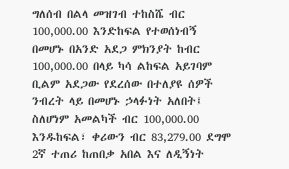ግለሰብ በልላ መዝገብ ተከስሼ ብር 100,000.00 እንድከፍል የተወሰነብኝ በመሆኑ በአንድ አደጋ ምክንያት ከብር 100,000.00 በላይ ካሳ ልከፍል አይገባም ቢልም አደጋው የደረሰው በተለያዩ ሰዎች ንብረት ላይ በመሆኑ ኃላፉነት አለበት፤ ስለሆነም አመልካች ብር 100,000.00 እንዱከፍል፣ ቀሪውን ብር 83,279.00 ደግሞ 2ኛ ተጠሪ ከጠበቃ አበል እና ለዲኝነት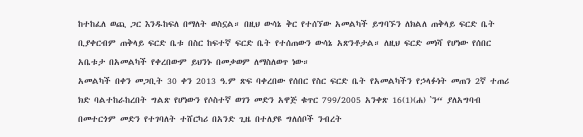ከተከፈለ ወጪ ጋር እንዱከፍለ በማለት ወስኗል። በዚህ ውሳኔ ቅር የተሰኘው አመልካች ይግባኙን ለክልለ ጠቅላይ ፍርድ ቤት ቢያቀርብም ጠቅላይ ፍርድ ቤቱ በስር ከፍተኛ ፍርድ ቤት የተሰጠውን ውሳኔ አጽንቶታል። ለዚህ ፍርድ መነሻ የሆነው የሰበር አቤቱታ በአመልካች የቀረበውም ይህንኑ በመቃወም ለማስለወጥ ነው።
አመልካች በቀን መጋቢት 30 ቀን 2013 ዓ.ም ጽፍ ባቀረበው የሰበር የስር ፍርድ ቤት የአመልካችን የኃላፉነት መጠን 2ኛ ተጠሪ ክድ ባልተከራከረበት ግልጽ የሆነውን የሶስተኛ ወገን መድን አዋጅ ቁጥር 799/2005 አንቀጽ 16(1)(ሐ) ‛ን“ ያለአግባብ በመተርጎም መድን የተገባለት ተሸርካሪ በአንድ ጊዜ በተለያዩ ግለሰቦች ንብረት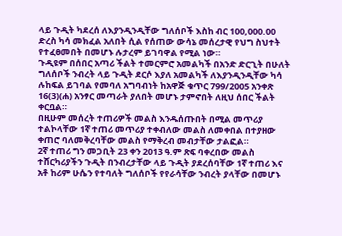ላይ ጉዲት ካደረሰ ለእያንዲንዲቸው ግለሰቦች እስከ ብር 100,000.00 ድረስ ካሳ መክፈል አለበት ሲል የሰጠው ውሳኔ መሰረታዊ የህግ ስህተት የተፈፀመበት በመሆኑ ሉታረም ይገባዋል የሚል ነው።
ጉዲዩም በሰበር አጣሪ ችልት ተመርምሮ አመልካች በአንድ ድርጊት በሁለት ግለሰቦች ንብረት ላይ ጉዲት ደርሶ እያለ አመልካች ለእያንዲንዲቸው ካሳ ሉከፍል ይገባል የመባለ አግባብነት ከአዋጅ ቁጥር 799/2005 አንቀጽ 16(3)(ሐ) አንፃር መጣራት ያለበት መሆኑ ታምኖበት ለዚህ ሰበር ችልት ቀርቧል።
በዚሁም መሰረት ተጠሪዎች መልስ እንዱሰጡበት በሚል መጥሪያ ተልኮላቸው 1ኛ ተጠሪ መጥሪያ ተቀብለው መልስ ለመቀበል በተያዘው ቀጠሮ ባለመቅረባቸው መልስ የማቅረብ መብታቸው ታልፎል።
2ኛ ተጠሪ ግን መጋቢት 23 ቀን 2013 ዓ.ም ጽፍ ባቀረበው መልስ ተሸርካሪያችን ጉዲት በንብረታቸው ላይ ጉዲት ያደረሰባቸው 1ኛ ተጠሪ እና አቶ ከሪም ሁሴን የተባለት ግለሰቦች የየራሳቸው ንብረት ያላቸው በመሆኑ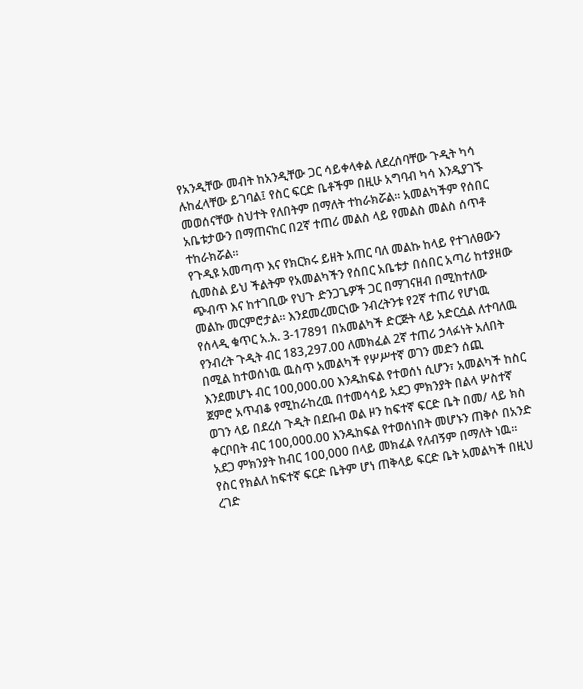የአንዲቸው መብት ከአንዲቸው ጋር ሳይቀላቀል ለደረሰባቸው ጉዲት ካሳ ሉከፈላቸው ይገባል፤ የስር ፍርድ ቤቶችም በዚሁ አግባብ ካሳ እንዱያገኙ መወሰናቸው ስህተት የለበትም በማለት ተከራክሯል። አመልካችም የሰበር አቤቱታውን በማጠናከር በ2ኛ ተጠሪ መልስ ላይ የመልስ መልስ ሰጥቶ ተከራክሯል።
የጉዲዩ አመጣጥ እና የክርክሩ ይዘት አጠር ባለ መልኩ ከላይ የተገለፀውን ሲመስል ይህ ችልትም የአመልካችን የሰበር አቤቱታ በሰበር አጣሪ ከተያዘው ጭብጥ እና ከተገቢው የህጉ ድንጋጌዎች ጋር በማገናዘብ በሚከተለው መልኩ መርምሮታል። እንደመረመርነው ንብረትንቱ የ2ኛ ተጠሪ የሆነዉ የሰላዲ ቁጥር አ.አ. 3-17891 በአመልካች ድርጅት ላይ አድርሷል ለተባለዉ የንብረት ጉዲት ብር 183,297.00 ለመክፈል 2ኛ ተጠሪ ኃላፉነት አለበት በሚል ከተወሰነዉ ዉስጥ አመልካች የሦሥተኛ ወገን መድን ሰጪ እንደመሆኑ ብር 100,000.00 እንዱከፍል የተወሰነ ሲሆን፣ አመልካች ከስር ጀምሮ አጥብቆ የሚከራከረዉ በተመሳሳይ አደጋ ምክንያት በልላ ሦስተኛ ወገን ላይ በደረሰ ጉዲት በደቡብ ወል ዞን ከፍተኛ ፍርድ ቤት በመ/ ላይ ክስ ቀርቦበት ብር 100,000.00 እንዱከፍል የተወሰነበት መሆኑን ጠቅሶ በአንድ አደጋ ምክንያት ከብር 100,000 በላይ መክፈል የለብኝም በማለት ነዉ። የስር የክልለ ከፍተኛ ፍርድ ቤትም ሆነ ጠቅላይ ፍርድ ቤት አመልካች በዚህ ረገድ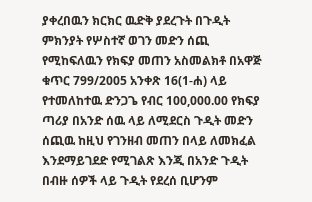ያቀረበዉን ክርክር ዉድቅ ያደረጉት በጉዲት ምክንያት የሦስተኛ ወገን መድን ሰጪ የሚከፍለዉን የክፍያ መጠን አስመልክቶ በአዋጅ ቁጥር 799/2005 አንቀጽ 16(1-ሐ) ላይ የተመለከተዉ ድንጋጌ የብር 100,000.00 የክፍያ ጣሪያ በአንድ ሰዉ ላይ ለሚደርስ ጉዲት መድን ሰጪዉ ከዚህ የገንዘብ መጠን በላይ ለመክፈል እንደማይገደድ የሚገልጽ እንጂ በአንድ ጉዲት በብዙ ሰዎች ላይ ጉዲት የደረሰ ቢሆንም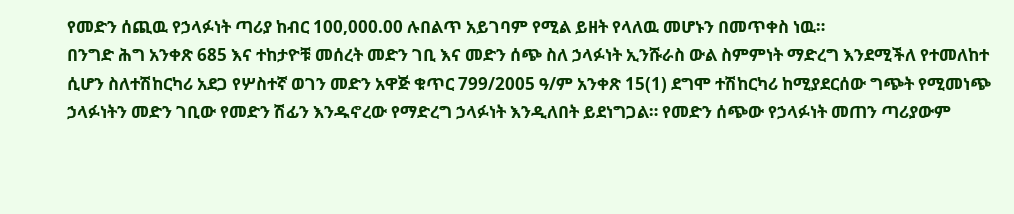የመድን ሰጪዉ የኃላፉነት ጣሪያ ከብር 100,000.00 ሉበልጥ አይገባም የሚል ይዘት የላለዉ መሆኑን በመጥቀስ ነዉ።
በንግድ ሕግ አንቀጽ 685 እና ተከታዮቹ መሰረት መድን ገቢ እና መድን ሰጭ ስለ ኃላፉነት ኢንሹራስ ውል ስምምነት ማድረግ እንደሚችለ የተመለከተ ሲሆን ስለተሽከርካሪ አደጋ የሦስተኛ ወገን መድን አዋጅ ቁጥር 799/2005 ዓ/ም አንቀጽ 15(1) ደግሞ ተሽከርካሪ ከሚያደርሰው ግጭት የሚመነጭ ኃላፉነትን መድን ገቢው የመድን ሽፊን እንዱኖረው የማድረግ ኃላፉነት እንዲለበት ይደነግጋል። የመድን ሰጭው የኃላፉነት መጠን ጣሪያውም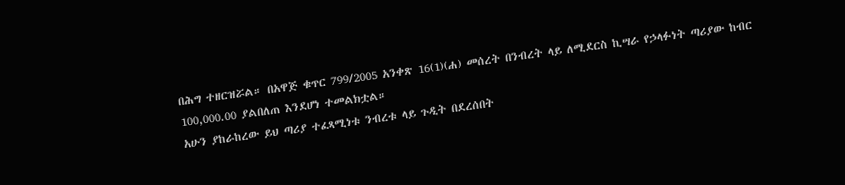በሕግ ተዘርዝሯል። በአዋጅ ቁጥር 799/2005 አንቀጽ 16(1)(ሐ) መሰረት በንብረት ላይ ለሚደርስ ኪሣራ የኃላፉነት ጣሪያው ከብር 100,000.00 ያልበለጠ እንደሆነ ተመልክቷል።
አሁን ያከራከረው ይህ ጣሪያ ተፈጻሚነቱ ንብረቱ ላይ ጉዲት በደረሰበት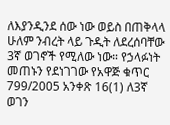ለእያንዲንደ ሰው ነው ወይስ በጠቅላላ ሁለም ንብረት ላይ ጉዲት ለደረሰባቸው 3ኛ ወገኖች የሚለው ነው። የኃላፉነት መጠኑን የደነገገው የአዋጅ ቁጥር 799/2005 አንቀጽ 16(1) ለ3ኛ ወገን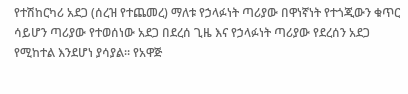የተሽከርካሪ አደጋ (ሰረዝ የተጨመረ) ማለቱ የኃላፉነት ጣሪያው በዋነኛነት የተጎጂውን ቁጥር ሳይሆን ጣሪያው የተወሰነው አደጋ በደረሰ ጊዜ እና የኃላፉነት ጣሪያው የደረሰን አደጋ የሚከተል እንደሆነ ያሳያል። የአዋጅ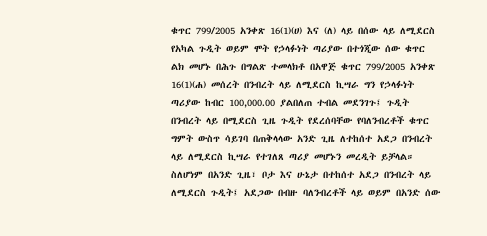ቁጥር 799/2005 አንቀጽ 16(1)(ሀ) እና (ለ) ላይ በሰው ላይ ለሚደርስ የአካል ጉዲት ወይም ሞት የኃላፉነት ጣሪያው በተጎጂው ሰው ቁጥር ልክ መሆኑ በሕጉ በግልጽ ተመላክቶ በአዋጅ ቁጥር 799/2005 አንቀጽ 16(1)(ሐ) መሰረት በንብረት ላይ ለሚደርስ ኪሣራ ግን የኃላፉነት ጣሪያው ከብር 100,000.00 ያልበለጠ ተብል መደንገጉ፤ ጉዲት በንብረት ላይ በሚደርስ ጊዜ ጉዲት የደረሰባቸው የባለንብረቶች ቁጥር ግምት ውስጥ ሳይገባ በጠቅላላው አንድ ጊዜ ለተከሰተ አደጋ በንብረት ላይ ለሚደርስ ኪሣራ የተገለጸ ጣሪያ መሆኑን መረዲት ይቻላል። ስለሆነም በአንድ ጊዜ፣ ቦታ እና ሁኔታ በተከሰተ አደጋ በንብረት ላይ ለሚደርስ ጉዲት፤ አደጋው በብዙ ባለንብረቶች ላይ ወይም በአንድ ሰው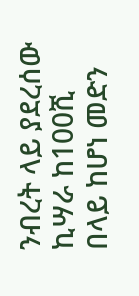ንብረት ላይ ያደረሰው ኪሣራ ከ100ሺ በላይ ከሆነ መድን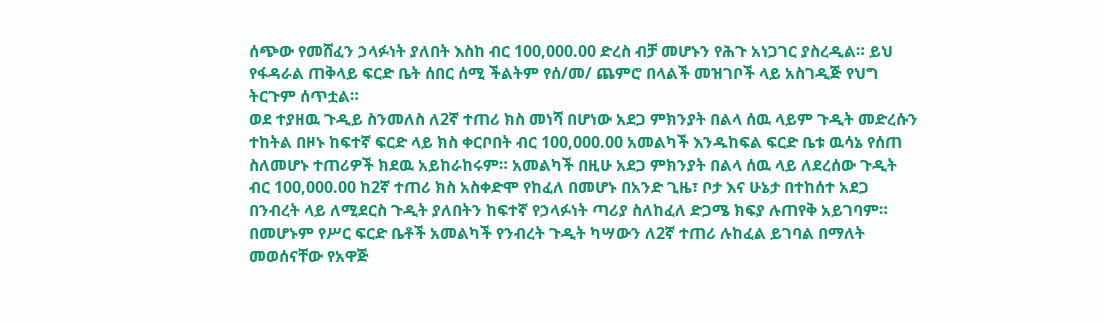ሰጭው የመሸፈን ኃላፉነት ያለበት እስከ ብር 100,000.00 ድረስ ብቻ መሆኑን የሕጉ አነጋገር ያስረዲል። ይህ የፋዳራል ጠቅላይ ፍርድ ቤት ሰበር ሰሚ ችልትም የሰ/መ/ ጨምሮ በላልች መዝገቦች ላይ አስገዲጅ የህግ ትርጉም ሰጥቷል።
ወደ ተያዘዉ ጉዲይ ስንመለስ ለ2ኛ ተጠሪ ክስ መነሻ በሆነው አደጋ ምክንያት በልላ ሰዉ ላይም ጉዲት መድረሱን ተከትል በዞኑ ከፍተኛ ፍርድ ላይ ክስ ቀርቦበት ብር 100,000.00 አመልካች እንዱከፍል ፍርድ ቤቱ ዉሳኔ የሰጠ ስለመሆኑ ተጠሪዎች ክደዉ አይከራከሩም። አመልካች በዚሁ አደጋ ምክንያት በልላ ሰዉ ላይ ለደረሰው ጉዲት ብር 100,000.00 ከ2ኛ ተጠሪ ክስ አስቀድሞ የከፈለ በመሆኑ በአንድ ጊዜ፣ ቦታ እና ሁኔታ በተከሰተ አደጋ በንብረት ላይ ለሚደርስ ጉዲት ያለበትን ከፍተኛ የኃላፉነት ጣሪያ ስለከፈለ ድጋሜ ክፍያ ሉጠየቅ አይገባም። በመሆኑም የሥር ፍርድ ቤቶች አመልካች የንብረት ጉዲት ካሣውን ለ2ኛ ተጠሪ ሉከፈል ይገባል በማለት መወሰናቸው የአዋጅ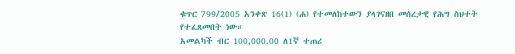ቁጥር 799/2005 አንቀጽ 16(1) (ሐ) የተመለከተውን ያላገናዘበ መሰረታዊ የሕግ ስህተት የተፈጸመበት ነው።
አመልካች ብር 100,000.00 ለ1ኛ ተጠሪ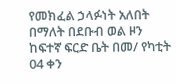የመክፈል ኃላፉነት አለበት በማለት በደቡብ ወል ዞን ከፍተኛ ፍርድ ቤት በመ/ የካቲት 04 ቀን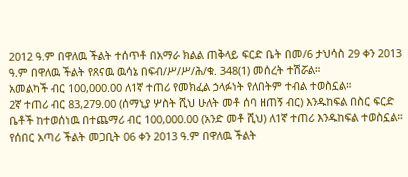2012 ዓ.ም በዋለዉ ችልት ተሰጥቶ በአማራ ክልል ጠቅላይ ፍርድ ቤት በመ/6 ታህሳስ 29 ቀን 2013 ዓ.ም በዋለዉ ችልት የጸናዉ ዉሳኔ በፍብ/ሥ/ሥ/ሕ/ቁ. 348(1) መሰረት ተሽሯል።
አመልካች ብር 100,000.00 ለ1ኛ ተጠሪ የመክፈል ኃላፉነት የለበትም ተብል ተወስኗል።
2ኛ ተጠሪ ብር 83,279.00 (ሰማኒያ ሦስት ሺህ ሁለት መቶ ሰባ ዘጠኝ ብር) እንዱከፍል በስር ፍርድ ቤቶች ከተወሰነዉ በተጨማሪ ብር 100,000.00 (አንድ መቶ ሺህ) ለ1ኛ ተጠሪ እንዱከፍል ተወስኗል።
የሰበር አጣሪ ችልት መጋቢት 06 ቀን 2013 ዓ.ም በዋለዉ ችልት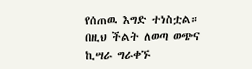የሰጠዉ እግድ ተነስቷል።
በዚህ ችልት ለወጣ ወጭና ኪሣራ ግራቀኙ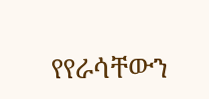የየራሳቸውን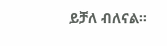ይቻለ ብለናል።